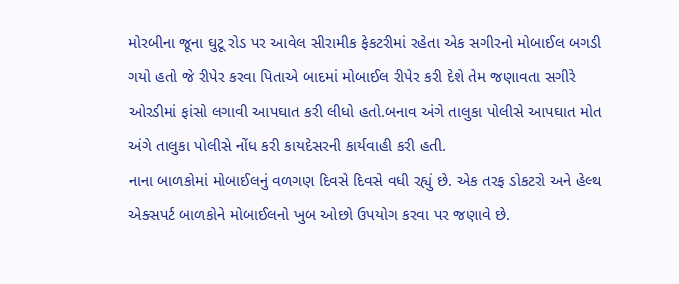મોરબીના જૂના ઘુટૂ રોડ પર આવેલ સીરામીક ફેકટરીમાં રહેતા એક સગીરનો મોબાઈલ બગડી ગયો હતો જે રીપેર કરવા પિતાએ બાદમાં મોબાઈલ રીપેર કરી દેશે તેમ જણાવતા સગીરે ઓરડીમાં ફાંસો લગાવી આપઘાત કરી લીધો હતો.બનાવ અંગે તાલુકા પોલીસે આપઘાત મોત અંગે તાલુકા પોલીસે નોંધ કરી કાયદેસરની કાર્યવાહી કરી હતી.
નાના બાળકોમાં મોબાઈલનું વળગણ દિવસે દિવસે વધી રહ્યું છે. એક તરફ ડોકટરો અને હેલ્થ એક્સપર્ટ બાળકોને મોબાઈલનો ખુબ ઓછો ઉપયોગ કરવા પર જણાવે છે.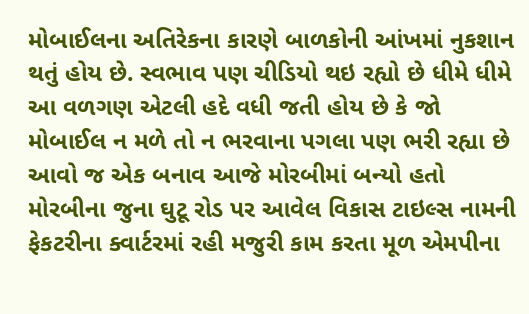મોબાઈલના અતિરેકના કારણે બાળકોની આંખમાં નુકશાન થતું હોય છે. સ્વભાવ પણ ચીડિયો થઇ રહ્યો છે ધીમે ધીમે આ વળગણ એટલી હદે વધી જતી હોય છે કે જો મોબાઈલ ન મળે તો ન ભરવાના પગલા પણ ભરી રહ્યા છે આવો જ એક બનાવ આજે મોરબીમાં બન્યો હતો મોરબીના જુના ઘુટૂ રોડ પર આવેલ વિકાસ ટાઇલ્સ નામની ફેકટરીના ક્વાર્ટરમાં રહી મજુરી કામ કરતા મૂળ એમપીના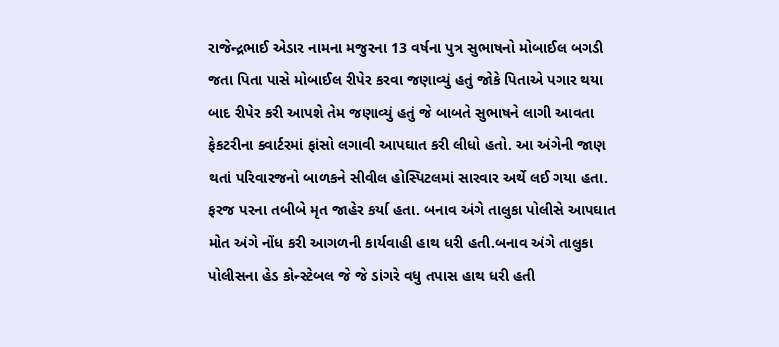રાજેન્દ્રભાઈ એડાર નામના મજુરના 13 વર્ષના પુત્ર સુભાષનો મોબાઈલ બગડી જતા પિતા પાસે મોબાઈલ રીપેર કરવા જણાવ્યું હતું જોકે પિતાએ પગાર થયા બાદ રીપેર કરી આપશે તેમ જણાવ્યું હતું જે બાબતે સુભાષને લાગી આવતા ફેકટરીના ક્વાર્ટરમાં ફાંસો લગાવી આપઘાત કરી લીધો હતો. આ અંગેની જાણ થતાં પરિવારજનો બાળકને સીવીલ હોસ્પિટલમાં સારવાર અર્થે લઈ ગયા હતા. ફરજ પરના તબીબે મૃત જાહેર કર્યા હતા. બનાવ અંગે તાલુકા પોલીસે આપઘાત મોત અંગે નોંધ કરી આગળની કાર્યવાહી હાથ ધરી હતી.બનાવ અંગે તાલુકા પોલીસના હેડ કોન્સ્ટેબલ જે જે ડાંગરે વધુ તપાસ હાથ ધરી હતી